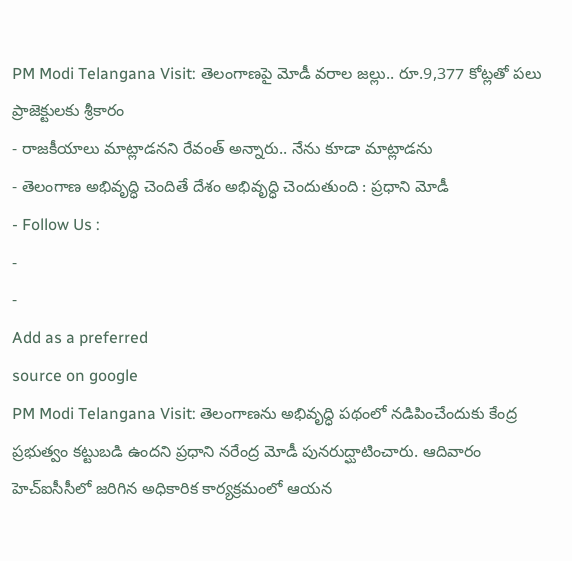PM Modi Telangana Visit: తెలంగాణపై మోడీ వరాల జల్లు.. రూ.9,377 కోట్లతో పలు ప్రాజెక్టులకు శ్రీకారం
- రాజకీయాలు మాట్లాడనని రేవంత్ అన్నారు.. నేను కూడా మాట్లాడను
- తెలంగాణ అభివృద్ధి చెందితే దేశం అభివృద్ధి చెందుతుంది : ప్రధాని మోడీ
- Follow Us :
-
-
Add as a preferred
source on google
PM Modi Telangana Visit: తెలంగాణను అభివృద్ధి పథంలో నడిపించేందుకు కేంద్ర ప్రభుత్వం కట్టుబడి ఉందని ప్రధాని నరేంద్ర మోడీ పునరుద్ఘాటించారు. ఆదివారం హెచ్ఐసీసీలో జరిగిన అధికారిక కార్యక్రమంలో ఆయన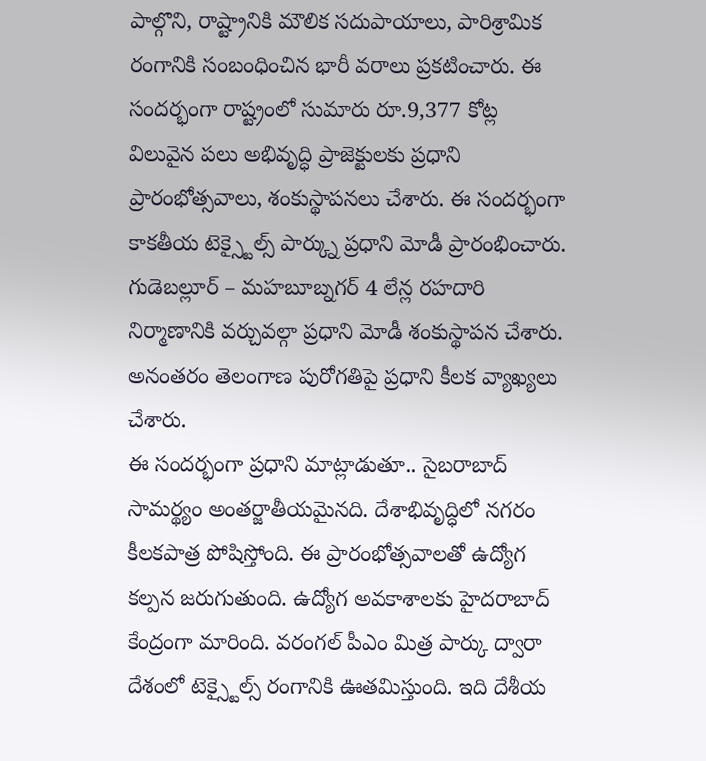పాల్గొని, రాష్ట్రానికి మౌలిక సదుపాయాలు, పారిశ్రామిక రంగానికి సంబంధించిన భారీ వరాలు ప్రకటించారు. ఈ సందర్భంగా రాష్ట్రంలో సుమారు రూ.9,377 కోట్ల విలువైన పలు అభివృద్ధి ప్రాజెక్టులకు ప్రధాని ప్రారంభోత్సవాలు, శంకుస్థాపనలు చేశారు. ఈ సందర్భంగా కాకతీయ టెక్స్టైల్స్ పార్క్ను ప్రధాని మోడీ ప్రారంభించారు. గుడెబల్లూర్ – మహబూబ్నగర్ 4 లేన్ల రహదారి నిర్మాణానికి వర్చువల్గా ప్రధాని మోడీ శంకుస్థాపన చేశారు. అనంతరం తెలంగాణ పురోగతిపై ప్రధాని కీలక వ్యాఖ్యలు చేశారు.
ఈ సందర్భంగా ప్రధాని మాట్లాడుతూ.. సైబరాబాద్ సామర్థ్యం అంతర్జాతీయమైనది. దేశాభివృద్ధిలో నగరం కీలకపాత్ర పోషిస్తోంది. ఈ ప్రారంభోత్సవాలతో ఉద్యోగ కల్పన జరుగుతుంది. ఉద్యోగ అవకాశాలకు హైదరాబాద్ కేంద్రంగా మారింది. వరంగల్ పీఎం మిత్ర పార్కు ద్వారా దేశంలో టెక్స్టైల్స్ రంగానికి ఊతమిస్తుంది. ఇది దేశీయ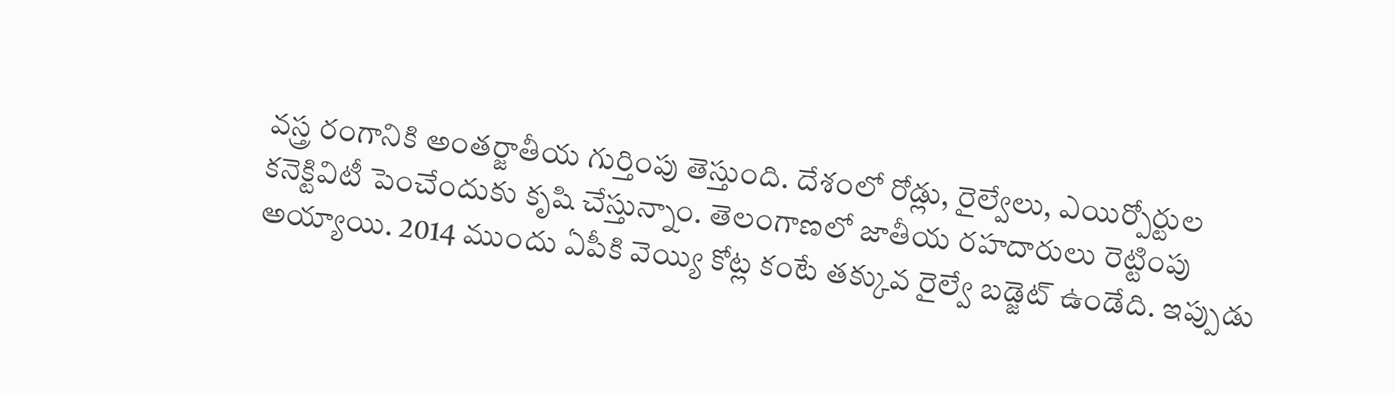వస్త్ర రంగానికి అంతర్జాతీయ గుర్తింపు తెస్తుంది. దేశంలో రోడ్లు, రైల్వేలు, ఎయిర్పోర్టుల కనెక్టివిటీ పెంచేందుకు కృషి చేస్తున్నాం. తెలంగాణలో జాతీయ రహదారులు రెట్టింపు అయ్యాయి. 2014 ముందు ఏపీకి వెయ్యి కోట్ల కంటే తక్కువ రైల్వే బడ్జెట్ ఉండేది. ఇప్పుడు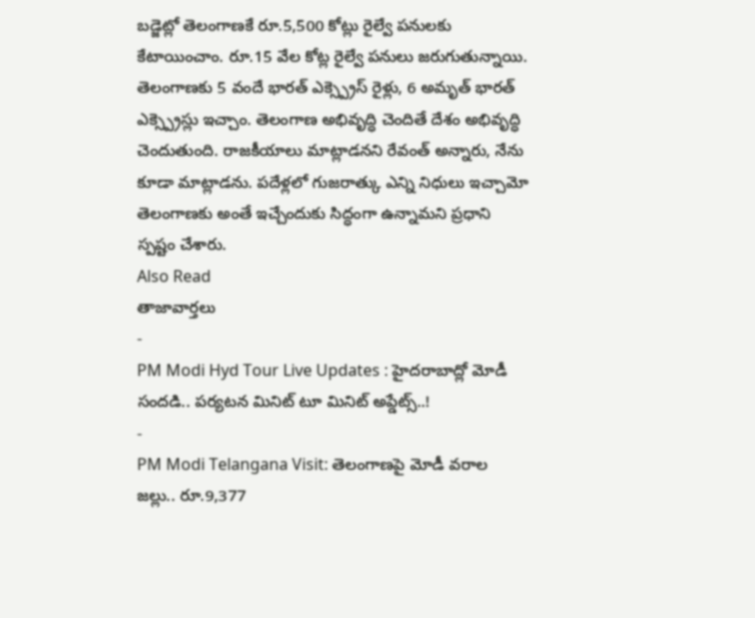బడ్జెట్లో తెలంగాణకే రూ.5,500 కోట్లు రైల్వే పనులకు కేటాయించాం. రూ.15 వేల కోట్ల రైల్వే పనులు జరుగుతున్నాయి. తెలంగాణకు 5 వందే భారత్ ఎక్స్ప్రెస్ రైళ్లు, 6 అమృత్ భారత్ ఎక్స్ప్రెస్లు ఇచ్చాం. తెలంగాణ అభివృద్ధి చెందితే దేశం అభివృద్ధి చెందుతుంది. రాజకీయాలు మాట్లాడనని రేవంత్ అన్నారు, నేను కూడా మాట్లాడను. పదేళ్లలో గుజరాత్కు ఎన్ని నిధులు ఇచ్చామో తెలంగాణకు అంతే ఇచ్చేందుకు సిద్ధంగా ఉన్నామని ప్రధాని స్పష్టం చేశారు.
Also Read
తాజావార్తలు
-
PM Modi Hyd Tour Live Updates : హైదరాబాద్లో మోడీ సందడి.. పర్యటన మినిట్ టూ మినిట్ అప్డేట్స్..!
-
PM Modi Telangana Visit: తెలంగాణపై మోడీ వరాల జల్లు.. రూ.9,377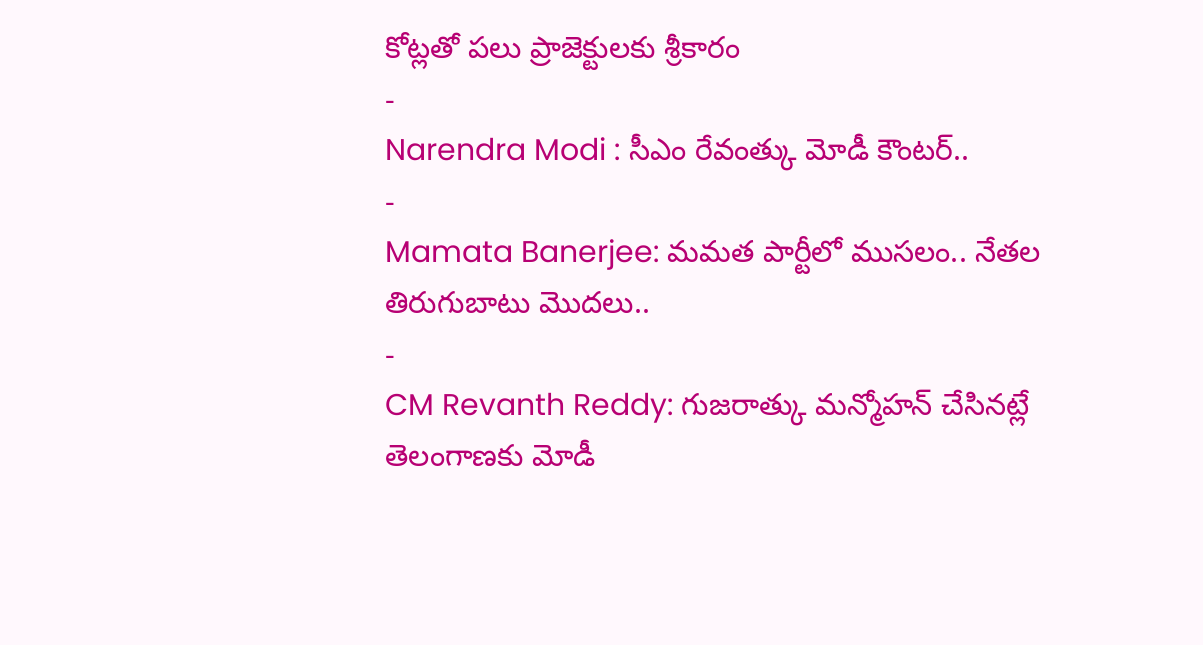కోట్లతో పలు ప్రాజెక్టులకు శ్రీకారం
-
Narendra Modi : సీఎం రేవంత్కు మోడీ కౌంటర్..
-
Mamata Banerjee: మమత పార్టీలో ముసలం.. నేతల తిరుగుబాటు మొదలు..
-
CM Revanth Reddy: గుజరాత్కు మన్మోహన్ చేసినట్లే తెలంగాణకు మోడీ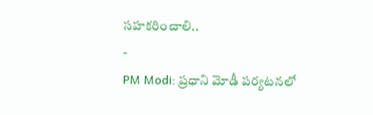సహకరించాలి..
-
PM Modi: ప్రధాని మోడీ పర్యటనలో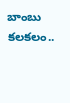బాంబు కలకలం..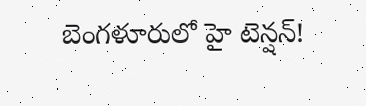బెంగళూరులో హై టెన్షన్!